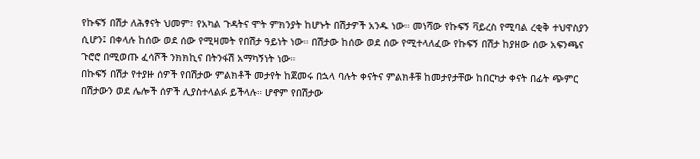የኩፍኝ በሽታ ለሕፃናት ህመም፣ የአካል ጉዳትና ሞት ምክንያት ከሆኑት በሽታዎች አንዱ ነው። መነሻው የኩፍኝ ቫይረስ የሚባል ረቂቅ ተህዋስያን ሲሆን፤ በቀላሉ ከሰው ወደ ሰው የሚዛመት የበሽታ ዓይነት ነው። በሽታው ከሰው ወደ ሰው የሚተላለፈው የኩፍኝ በሽታ ከያዘው ሰው አፍንጫና ጉሮሮ በሚወጡ ፈሳሾች ንክክኪና በትንፋሽ አማካኝነት ነው።
በኩፍኝ በሽታ የተያዙ ሰዎች የበሽታው ምልክቶች መታየት ከጀመሩ በኋላ ባሉት ቀናትና ምልክቶቹ ከመታየታቸው ከበርካታ ቀናት በፊት ጭምር በሽታውን ወደ ሌሎች ሰዎች ሊያስተላልፉ ይችላሉ። ሆኖም የበሽታው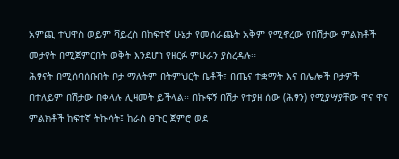አምጪ ተህዋስ ወይም ቫይረስ በከፍተኛ ሁኔታ የመሰራጨት አቅም የሚኖረው የበሽታው ምልክቶች መታየት በሚጀምርበት ወቅት እንደሆነ የዘርፉ ምሁራን ያስረዳሉ።
ሕፃናት በሚሰባሰቡበት ቦታ ማለትም በትምህርት ቤቶች፣ በጤና ተቋማት እና በሌሎች ቦታዎች በተለይም በሽታው በቀላሉ ሊዛመት ይችላል። በኩፍኝ በሽታ የተያዘ ሰው (ሕፃን) የሚያሣያቸው ዋና ዋና ምልክቶች ከፍተኛ ትኩሳት፤ ከራስ ፀጉር ጀምሮ ወደ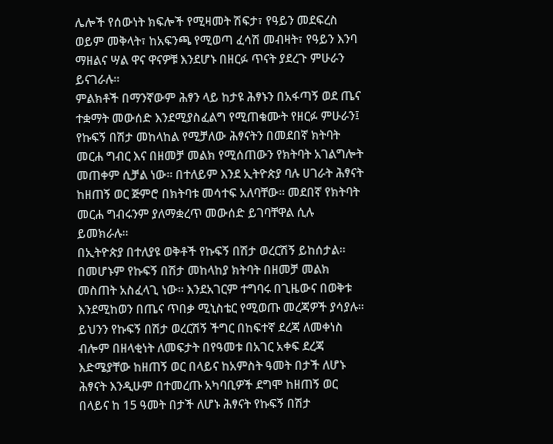ሌሎች የሰውነት ክፍሎች የሚዛመት ሽፍታ፣ የዓይን መደፍረስ ወይም መቅላት፣ ከአፍንጫ የሚወጣ ፈሳሽ መብዛት፣ የዓይን እንባ ማዘልና ሣል ዋና ዋናዎቹ እንደሆኑ በዘርፉ ጥናት ያደረጉ ምሁራን ይናገራሉ።
ምልክቶች በማንኛውም ሕፃን ላይ ከታዩ ሕፃኑን በአፋጣኝ ወደ ጤና ተቋማት መውሰድ እንደሚያስፈልግ የሚጠቁሙት የዘርፉ ምሁራን፤ የኩፍኝ በሽታ መከላከል የሚቻለው ሕፃናትን በመደበኛ ክትባት መርሐ ግብር እና በዘመቻ መልክ የሚሰጠውን የክትባት አገልግሎት መጠቀም ሲቻል ነው። በተለይም እንደ ኢትዮጵያ ባሉ ሀገራት ሕፃናት ከዘጠኝ ወር ጅምሮ በክትባቱ መሳተፍ አለባቸው። መደበኛ የክትባት መርሐ ግብሩንም ያለማቋረጥ መውሰድ ይገባቸዋል ሲሉ ይመክራሉ።
በኢትዮጵያ በተለያዩ ወቅቶች የኩፍኝ በሽታ ወረርሽኝ ይከሰታል። በመሆኑም የኩፍኝ በሽታ መከላከያ ክትባት በዘመቻ መልክ መስጠት አስፈላጊ ነው። እንደአገርም ተግባሩ በጊዜውና በወቅቱ እንደሚከወን በጤና ጥበቃ ሚኒስቴር የሚወጡ መረጃዎች ያሳያሉ። ይህንን የኩፍኝ በሽታ ወረርሽኝ ችግር በከፍተኛ ደረጃ ለመቀነስ ብሎም በዘላቂነት ለመፍታት በየዓመቱ በአገር አቀፍ ደረጃ እድሜያቸው ከዘጠኝ ወር በላይና ከአምስት ዓመት በታች ለሆኑ ሕፃናት እንዲሁም በተመረጡ አካባቢዎች ደግሞ ከዘጠኝ ወር በላይና ከ 15 ዓመት በታች ለሆኑ ሕፃናት የኩፍኝ በሽታ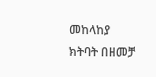መከላከያ ክትባት በዘመቻ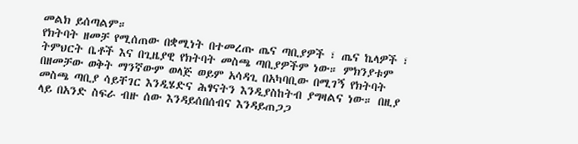መልክ ይሰጣልም።
የክትባት ዘመቻ የሚሰጠው በቋሚነት በተመረጡ ጤና ጣቢያዎች ፣ ጤና ኬላዎች ፣ ትምህርት ቤቶች እና በጊዜያዊ የክትባት መስጫ ጣቢያዎችም ነው። ምክንያቱም በዘመቻው ወቅት ማንኛውም ወላጅ ወይም አሳዳጊ በአካባቢው በሚገኝ የክትባት መስጫ ጣቢያ ሳይቸገር እንዲሄድና ሕፃናትን እንዲያስከትብ ያግዛልና ነው። በዚያ ላይ በአንድ ስፍራ ብዙ ሰው እንዳይሰበሰብና እንዳይጠጋጋ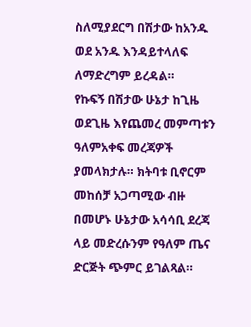ስለሚያደርግ በሽታው ከአንዱ ወደ አንዱ እንዳይተላለፍ ለማድረግም ይረዳል።
የኩፍኝ በሽታው ሁኔታ ከጊዜ ወደጊዜ እየጨመረ መምጣቱን ዓለምአቀፍ መረጃዎች ያመላክታሉ። ክትባቱ ቢኖርም መከሰቻ አጋጣሚው ብዙ በመሆኑ ሁኔታው አሳሳቢ ደረጃ ላይ መድረሱንም የዓለም ጤና ድርጅት ጭምር ይገልጻል።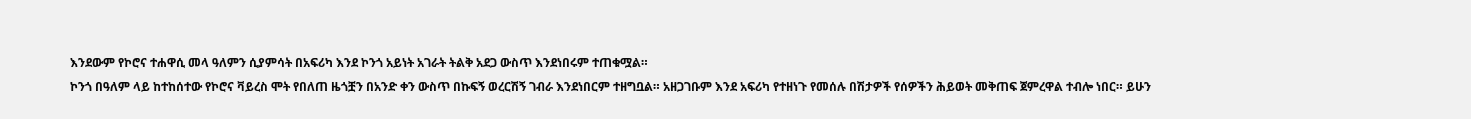እንደውም የኮሮና ተሐዋሲ መላ ዓለምን ሲያምሳት በአፍሪካ እንደ ኮንጎ አይነት አገራት ትልቅ አደጋ ውስጥ እንደነበሩም ተጠቁሟል።
ኮንጎ በዓለም ላይ ከተከሰተው የኮሮና ቫይረስ ሞት የበለጠ ዜጎቿን በአንድ ቀን ውስጥ በኩፍኝ ወረርሽኝ ገብራ እንደነበርም ተዘግቧል። አዘጋገቡም እንደ አፍሪካ የተዘነጉ የመሰሉ በሽታዎች የሰዎችን ሕይወት መቅጠፍ ጀምረዋል ተብሎ ነበር። ይሁን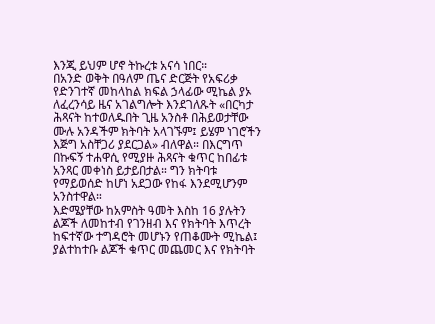እንጂ ይህም ሆኖ ትኩረቱ አናሳ ነበር።
በአንድ ወቅት በዓለም ጤና ድርጅት የአፍሪቃ የድንገተኛ መከላከል ክፍል ኃላፊው ሚኬል ያኦ ለፈረንሳይ ዜና አገልግሎት እንደገለጹት «በርካታ ሕጻናት ከተወለዱበት ጊዜ አንስቶ በሕይወታቸው ሙሉ አንዳችም ክትባት አላገኙም፤ ይሄም ነገሮችን እጅግ አስቸጋሪ ያደርጋል» ብለዋል። በእርግጥ በኩፍኝ ተሐዋሲ የሚያዙ ሕጻናት ቁጥር ከበፊቱ አንጻር መቀነስ ይታይበታል። ግን ክትባቱ የማይወሰድ ከሆነ አደጋው የከፋ እንደሚሆንም አንስተዋል።
እድሜያቸው ከአምስት ዓመት እስከ 16 ያሉትን ልጆች ለመከተብ የገንዘብ እና የክትባት እጥረት ከፍተኛው ተግዳሮት መሆኑን የጠቆሙት ሚኬል፤ ያልተከተቡ ልጆች ቁጥር መጨመር እና የክትባት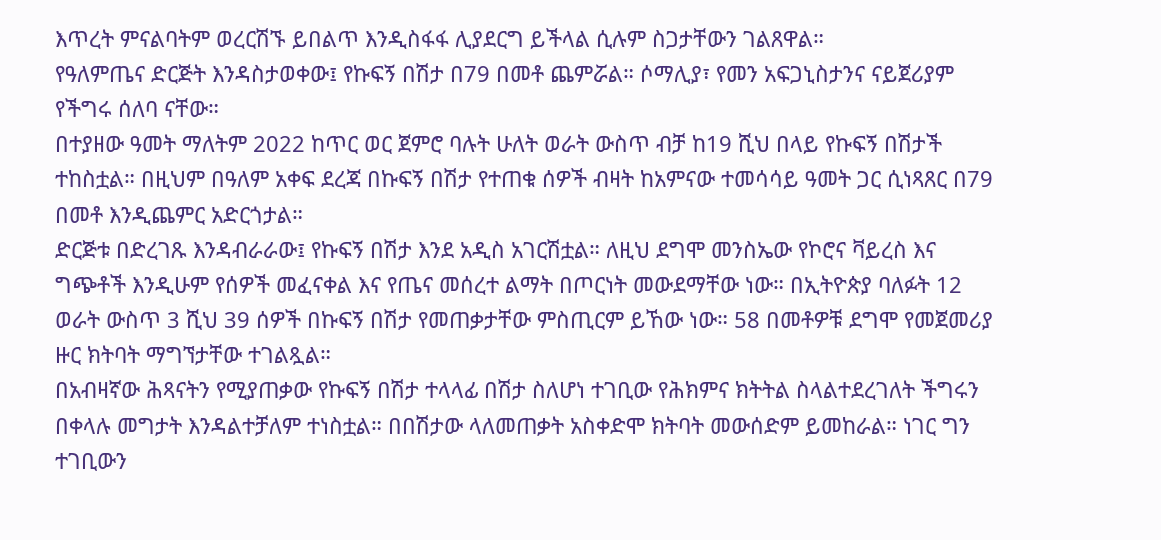እጥረት ምናልባትም ወረርሽኙ ይበልጥ እንዲስፋፋ ሊያደርግ ይችላል ሲሉም ስጋታቸውን ገልጸዋል።
የዓለምጤና ድርጅት እንዳስታወቀው፤ የኩፍኝ በሽታ በ79 በመቶ ጨምሯል። ሶማሊያ፣ የመን አፍጋኒስታንና ናይጀሪያም የችግሩ ሰለባ ናቸው።
በተያዘው ዓመት ማለትም 2022 ከጥር ወር ጀምሮ ባሉት ሁለት ወራት ውስጥ ብቻ ከ19 ሺህ በላይ የኩፍኝ በሽታች ተከስቷል። በዚህም በዓለም አቀፍ ደረጃ በኩፍኝ በሽታ የተጠቁ ሰዎች ብዛት ከአምናው ተመሳሳይ ዓመት ጋር ሲነጻጸር በ79 በመቶ እንዲጨምር አድርጎታል።
ድርጅቱ በድረገጹ እንዳብራራው፤ የኩፍኝ በሽታ እንደ አዲስ አገርሽቷል። ለዚህ ደግሞ መንስኤው የኮሮና ቫይረስ እና ግጭቶች እንዲሁም የሰዎች መፈናቀል እና የጤና መሰረተ ልማት በጦርነት መውደማቸው ነው። በኢትዮጵያ ባለፉት 12 ወራት ውስጥ 3 ሺህ 39 ሰዎች በኩፍኝ በሽታ የመጠቃታቸው ምስጢርም ይኸው ነው። 58 በመቶዎቹ ደግሞ የመጀመሪያ ዙር ክትባት ማግኘታቸው ተገልጿል።
በአብዛኛው ሕጻናትን የሚያጠቃው የኩፍኝ በሽታ ተላላፊ በሽታ ስለሆነ ተገቢው የሕክምና ክትትል ስላልተደረገለት ችግሩን በቀላሉ መግታት እንዳልተቻለም ተነስቷል። በበሽታው ላለመጠቃት አስቀድሞ ክትባት መውሰድም ይመከራል። ነገር ግን ተገቢውን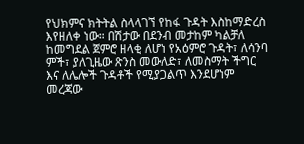የህክምና ክትትል ስላላገኘ የከፋ ጉዳት እስከማድረስ እየዘለቀ ነው። በሽታው በደንብ መታከም ካልቻለ ከመግደል ጀምሮ ዘላቂ ለሆነ የአዕምሮ ጉዳት፣ ለሳንባ ምች፣ ያለጊዜው ጽንስ መውለድ፣ ለመስማት ችግር እና ለሌሎች ጉዳቶች የሚያጋልጥ እንደሆነም መረጃው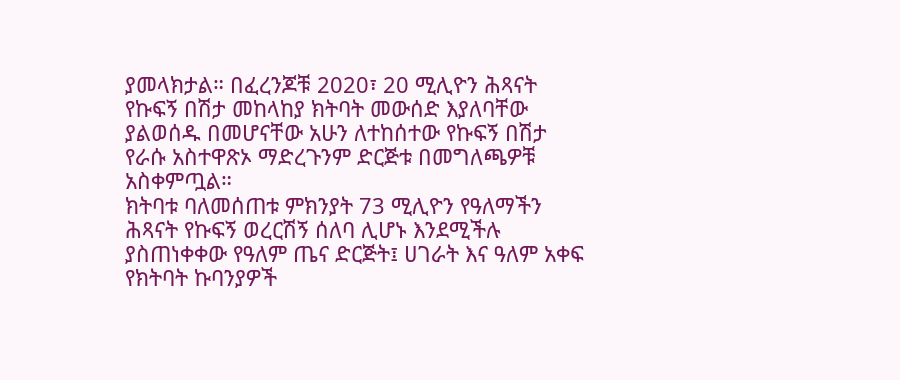ያመላክታል። በፈረንጆቹ 2020፣ 20 ሚሊዮን ሕጻናት የኩፍኝ በሽታ መከላከያ ክትባት መውሰድ እያለባቸው ያልወሰዱ በመሆናቸው አሁን ለተከሰተው የኩፍኝ በሽታ የራሱ አስተዋጽኦ ማድረጉንም ድርጅቱ በመግለጫዎቹ አስቀምጧል።
ክትባቱ ባለመሰጠቱ ምክንያት 73 ሚሊዮን የዓለማችን ሕጻናት የኩፍኝ ወረርሽኝ ሰለባ ሊሆኑ እንደሚችሉ ያስጠነቀቀው የዓለም ጤና ድርጅት፤ ሀገራት እና ዓለም አቀፍ የክትባት ኩባንያዎች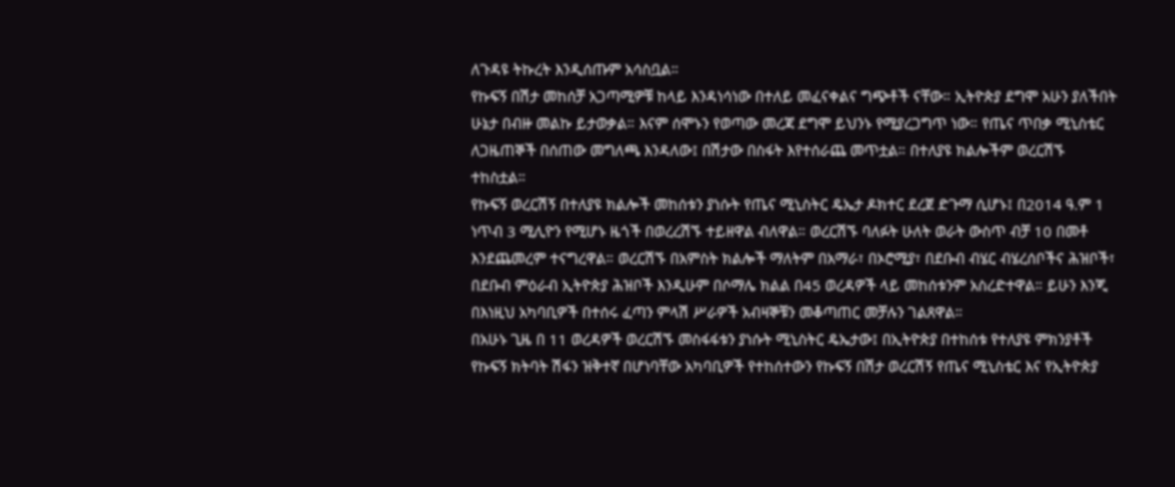ለጉዳዩ ትኩረት እንዲሰጡም አሳስቧል።
የኩፍኝ በሽታ መከሰቻ አጋጣሚዎቹ ከላይ እንዳነሳነው በተለይ መፈናቀልና ግጭቶች ናቸው። ኢትዮጵያ ደግሞ አሁን ያለችበት ሁኔታ በብዙ መልኩ ይታወቃል። እናም ሰሞኑን የወጣው መረጃ ደግሞ ይህንኑ የሚያረጋግጥ ነው። የጤና ጥበቃ ሚኒስቴር ለጋዜጠኞች በሰጠው መግለጫ እንዳለው፤ በሽታው በስፋት እየተሰራጨ መጥቷል። በተለያዩ ክልሎችም ወረርሽኙ ተከስቷል።
የኩፍኝ ወረርሽኝ በተለያዩ ክልሎች መከሰቱን ያነሱት የጤና ሚኒስትር ዴኤታ ዶክተር ደረጀ ድጉማ ሲሆኑ፤ በ2014 ዓ.ም 1 ነጥብ 3 ሚሊዮን የሚሆኑ ዜጎች በወረረሽኙ ተይዘዋል ብለዋል። ወረርሽኙ ባለፉት ሁለት ወራት ውስጥ ብቻ 10 በመቶ እንደጨመረም ተናግረዋል። ወረርሽኙ በአምስት ክልሎች ማለትም በአማራ፣ በኦሮሚያ፣ በደቡብ ብሄር ብሄረሰቦችና ሕዝቦች፣ በደቡብ ምዕራብ ኢትዮጵያ ሕዝቦች እንዲሁም በሶማሌ ክልል በ45 ወረዳዎች ላይ መከሰቱንም አስረድተዋል። ይሁን እንጂ በእነዚህ አካባቢዎች በተሰሩ ፈጣን ምላሽ ሥራዎች አብዛኞቹን መቆጣጠር መቻሉን ገልጸዋል።
በአሁኑ ጊዜ በ 11 ወረዳዎች ወረርሽኙ መስፋፋቱን ያነሱት ሚኒስትር ዴኤታው፤ በኢትዮጵያ በተከሰቱ የተለያዩ ምክንያቶች የኩፍኝ ክትባት ሽፋን ዝቅተኛ በሆነባቸው አካባቢዎች የተከሰተውን የኩፍኝ በሽታ ወረርሽኝ የጤና ሚኒስቴር እና የኢትዮጵያ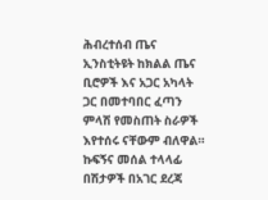ሕብረተሰብ ጤና ኢንስቲትዩት ከክልል ጤና ቢሮዎች እና አጋር አካላት ጋር በመተባበር ፈጣን ምላሽ የመስጠት ስራዎች እየተሰሩ ናቸውም ብለዋል።
ኩፍኝና መሰል ተላላፊ በሽታዎች በአገር ደረጃ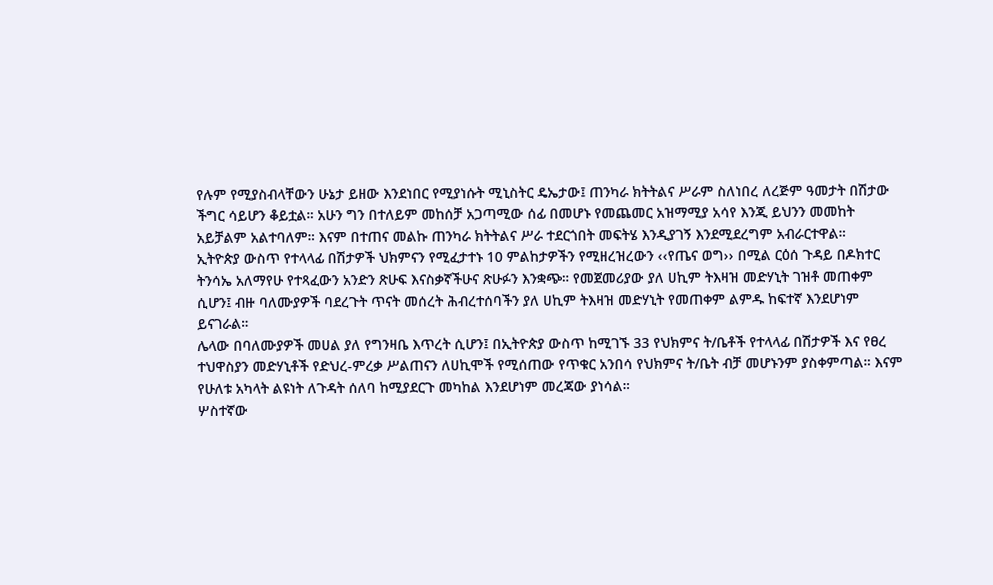የሉም የሚያስብላቸውን ሁኔታ ይዘው እንደነበር የሚያነሱት ሚኒስትር ዴኤታው፤ ጠንካራ ክትትልና ሥራም ስለነበረ ለረጅም ዓመታት በሽታው ችግር ሳይሆን ቆይቷል። አሁን ግን በተለይም መከሰቻ አጋጣሚው ሰፊ በመሆኑ የመጨመር አዝማሚያ አሳየ እንጂ ይህንን መመከት አይቻልም አልተባለም። እናም በተጠና መልኩ ጠንካራ ክትትልና ሥራ ተደርጎበት መፍትሄ እንዲያገኝ እንደሚደረግም አብራርተዋል።
ኢትዮጵያ ውስጥ የተላላፊ በሽታዎች ህክምናን የሚፈታተኑ 10 ምልከታዎችን የሚዘረዝረውን ‹‹የጤና ወግ›› በሚል ርዕሰ ጉዳይ በዶክተር ትንሳኤ አለማየሁ የተጻፈውን አንድን ጽሁፍ እናስቃኛችሁና ጽሁፉን እንቋጭ። የመጀመሪያው ያለ ሀኪም ትእዛዝ መድሃኒት ገዝቶ መጠቀም ሲሆን፤ ብዙ ባለሙያዎች ባደረጉት ጥናት መሰረት ሕብረተሰባችን ያለ ሀኪም ትእዛዝ መድሃኒት የመጠቀም ልምዱ ከፍተኛ እንደሆነም ይናገራል።
ሌላው በባለሙያዎች መሀል ያለ የግንዛቤ እጥረት ሲሆን፤ በኢትዮጵያ ውስጥ ከሚገኙ 33 የህክምና ት/ቤቶች የተላላፊ በሽታዎች እና የፀረ ተህዋስያን መድሃኒቶች የድህረ-ምረቃ ሥልጠናን ለሀኪሞች የሚሰጠው የጥቁር አንበሳ የህክምና ት/ቤት ብቻ መሆኑንም ያስቀምጣል። እናም የሁለቱ አካላት ልዩነት ለጉዳት ሰለባ ከሚያደርጉ መካከል እንደሆነም መረጃው ያነሳል።
ሦስተኛው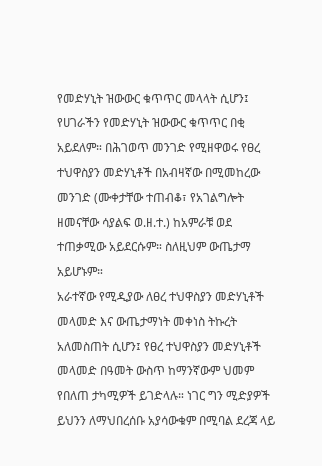የመድሃኒት ዝውውር ቁጥጥር መላላት ሲሆን፤ የሀገራችን የመድሃኒት ዝውውር ቁጥጥር በቂ አይደለም። በሕገወጥ መንገድ የሚዘዋወሩ የፀረ ተህዋስያን መድሃኒቶች በአብዛኛው በሚመከረው መንገድ (ሙቀታቸው ተጠብቆ፣ የአገልግሎት ዘመናቸው ሳያልፍ ወ.ዘ.ተ.) ከአምራቹ ወደ ተጠቃሚው አይደርሱም። ስለዚህም ውጤታማ አይሆኑም።
አራተኛው የሚዲያው ለፀረ ተህዋስያን መድሃኒቶች መላመድ እና ውጤታማነት መቀነስ ትኩረት አለመስጠት ሲሆን፤ የፀረ ተህዋስያን መድሃኒቶች መላመድ በዓመት ውስጥ ከማንኛውም ህመም የበለጠ ታካሚዎች ይገድላሉ። ነገር ግን ሚድያዎች ይህንን ለማህበረሰቡ አያሳውቁም በሚባል ደረጃ ላይ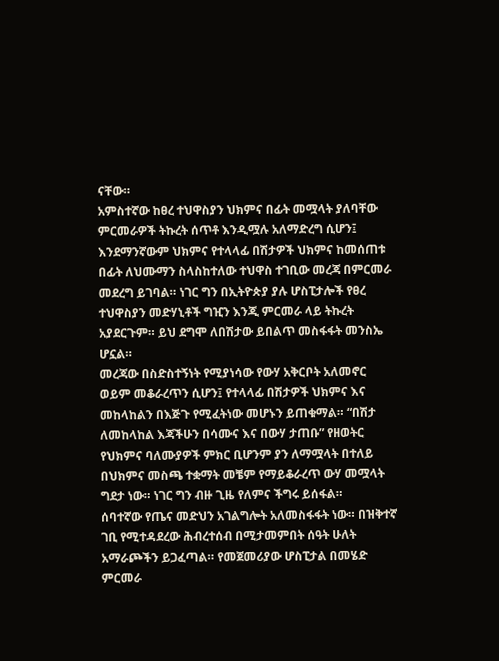ናቸው።
አምስተኛው ከፀረ ተህዋስያን ህክምና በፊት መሟላት ያለባቸው ምርመራዎች ትኩረት ሰጥቶ እንዲሟሉ አለማድረግ ሲሆን፤ እንደማንኛውም ህክምና የተላላፊ በሽታዎች ህክምና ከመሰጠቱ በፊት ለህሙማን ስላስከተለው ተህዋስ ተገቢው መረጃ በምርመራ መደረግ ይገባል። ነገር ግን በኢትዮጵያ ያሉ ሆስፒታሎች የፀረ ተህዋስያን መድሃኒቶች ግዢን እንጂ ምርመራ ላይ ትኩረት አያደርጉም። ይህ ደግሞ ለበሽታው ይበልጥ መስፋፋት መንስኤ ሆኗል።
መረጃው በስድስተኝነት የሚያነሳው የውሃ አቅርቦት አለመኖር ወይም መቆራረጥን ሲሆን፤ የተላላፊ በሽታዎች ህክምና እና መከላከልን በእጅጉ የሚፈትነው መሆኑን ይጠቁማል። “በሽታ ለመከላከል እጃችሁን በሳሙና እና በውሃ ታጠቡ” የዘወትር የህክምና ባለሙያዎች ምክር ቢሆንም ያን ለማሟላት በተለይ በህክምና መስጫ ተቋማት መቼም የማይቆራረጥ ውሃ መሟላት ግደታ ነው። ነገር ግን ብዙ ጊዜ የለምና ችግሩ ይሰፋል።
ሰባተኛው የጤና መድህን አገልግሎት አለመስፋፋት ነው። በዝቅተኛ ገቢ የሚተዳደረው ሕብረተሰብ በሚታመምበት ሰዓት ሁለት አማራጮችን ይጋፈጣል። የመጀመሪያው ሆስፒታል በመሄድ ምርመራ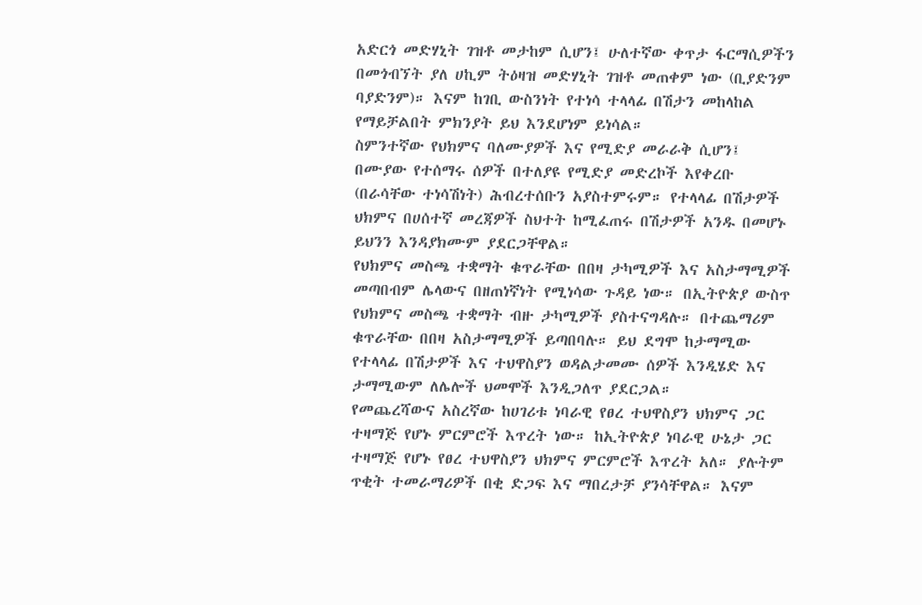አድርጎ መድሃኒት ገዝቶ መታከም ሲሆን፤ ሁለተኛው ቀጥታ ፋርማሲዎችን በመጎብኘት ያለ ሀኪም ትዕዛዝ መድሃኒት ገዝቶ መጠቀም ነው (ቢያድንም ባያድንም)። እናም ከገቢ ውስንነት የተነሳ ተላላፊ በሽታን መከላከል የማይቻልበት ምክንያት ይህ እንደሆነም ይነሳል።
ስምንተኛው የህክምና ባለሙያዎች እና የሚድያ መራራቅ ሲሆን፤ በሙያው የተሰማሩ ሰዎች በተለያዩ የሚድያ መድረኮች እየቀረቡ (በራሳቸው ተነሳሽነት) ሕብረተሰቡን አያስተምሩም። የተላላፊ በሽታዎች ህክምና በሀሰተኛ መረጃዎች ስህተት ከሚፈጠሩ በሽታዎች አንዱ በመሆኑ ይህንን እንዳያክሙም ያደርጋቸዋል።
የህክምና መስጫ ተቋማት ቁጥራቸው በበዛ ታካሚዎች እና አስታማሚዎች መጣበብም ሌላውና በዘጠነኛነት የሚነሳው ጉዳይ ነው። በኢትዮጵያ ውስጥ የህክምና መስጫ ተቋማት ብዙ ታካሚዎች ያስተናግዳሉ። በተጨማሪም ቁጥራቸው በበዛ አስታማሚዎች ይጣበባሉ። ይህ ደግሞ ከታማሚው የተላላፊ በሽታዎች እና ተህዋስያን ወዳልታመሙ ሰዎች እንዲሄድ እና ታማሚውም ለሌሎች ህመሞች እንዲጋለጥ ያደርጋል።
የመጨረሻውና አስረኛው ከሀገሪቱ ነባራዊ የፀረ ተህዋስያን ህክምና ጋር ተዛማጅ የሆኑ ምርምሮች እጥረት ነው። ከኢትዮጵያ ነባራዊ ሁኔታ ጋር ተዛማጅ የሆኑ የፀረ ተህዋስያን ህክምና ምርምሮች እጥረት አለ። ያሉትም ጥቂት ተመራማሪዎች በቂ ድጋፍ እና ማበረታቻ ያንሳቸዋል። እናም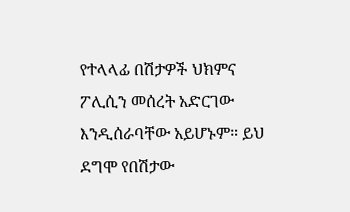የተላላፊ በሽታዎች ህክምና ፖሊሲን መሰረት አድርገው እንዲሰራባቸው አይሆኑም። ይህ ደግሞ የበሽታው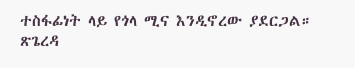ተስፋፊነት ላይ የጎላ ሚና እንዲኖረው ያደርጋል።
ጽጌረዳ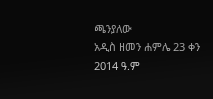ጫንያለው
አዲስ ዘመን ሐምሌ 23 ቀን 2014 ዓ.ም